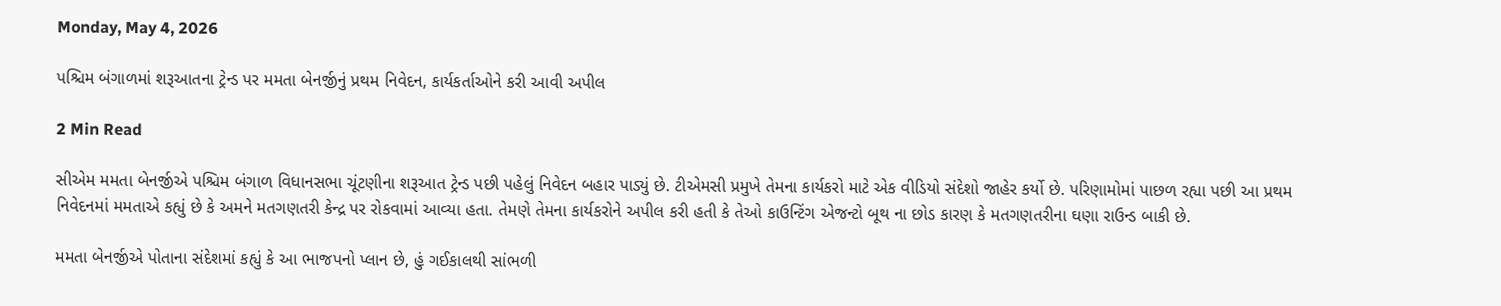Monday, May 4, 2026

પશ્ચિમ બંગાળમાં શરૂઆતના ટ્રેન્ડ પર મમતા બેનર્જીનું પ્રથમ નિવેદન, કાર્યકર્તાઓને કરી આવી અપીલ

2 Min Read

સીએમ મમતા બેનર્જીએ પશ્ચિમ બંગાળ વિધાનસભા ચૂંટણીના શરૂઆત ટ્રેન્ડ પછી પહેલું નિવેદન બહાર પાડ્યું છે. ટીએમસી પ્રમુખે તેમના કાર્યકરો માટે એક વીડિયો સંદેશો જાહેર કર્યો છે. પરિણામોમાં પાછળ રહ્યા પછી આ પ્રથમ નિવેદનમાં મમતાએ કહ્યું છે કે અમને મતગણતરી કેન્દ્ર પર રોકવામાં આવ્યા હતા. તેમણે તેમના કાર્યકરોને અપીલ કરી હતી કે તેઓ કાઉન્ટિંગ એજન્ટો બૂથ ના છોડ કારણ કે મતગણતરીના ઘણા રાઉન્ડ બાકી છે.

મમતા બેનર્જીએ પોતાના સંદેશમાં કહ્યું કે આ ભાજપનો પ્લાન છે, હું ગઈકાલથી સાંભળી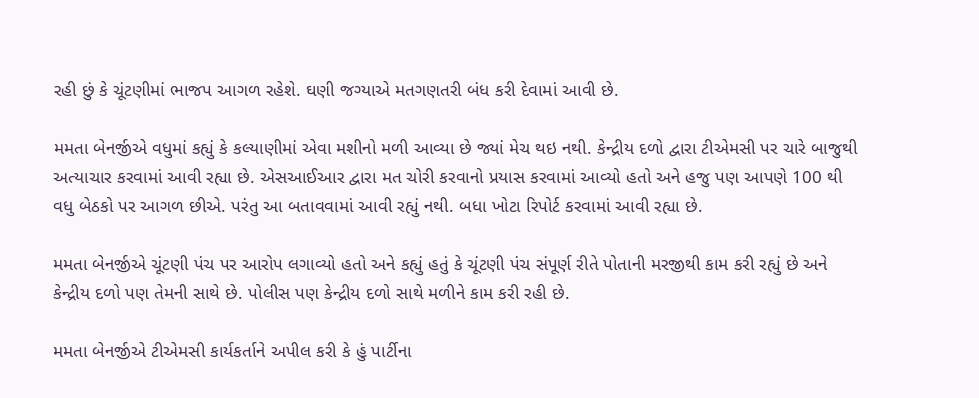રહી છું કે ચૂંટણીમાં ભાજપ આગળ રહેશે. ઘણી જગ્યાએ મતગણતરી બંધ કરી દેવામાં આવી છે.

મમતા બેનર્જીએ વધુમાં કહ્યું કે કલ્યાણીમાં એવા મશીનો મળી આવ્યા છે જ્યાં મેચ થઇ નથી. કેન્દ્રીય દળો દ્વારા ટીએમસી પર ચારે બાજુથી અત્યાચાર કરવામાં આવી રહ્યા છે. એસઆઈઆર દ્વારા મત ચોરી કરવાનો પ્રયાસ કરવામાં આવ્યો હતો અને હજુ પણ આપણે 100 થી વધુ બેઠકો પર આગળ છીએ. પરંતુ આ બતાવવામાં આવી રહ્યું નથી. બધા ખોટા રિપોર્ટ કરવામાં આવી રહ્યા છે.

મમતા બેનર્જીએ ચૂંટણી પંચ પર આરોપ લગાવ્યો હતો અને કહ્યું હતું કે ચૂંટણી પંચ સંપૂર્ણ રીતે પોતાની મરજીથી કામ કરી રહ્યું છે અને કેન્દ્રીય દળો પણ તેમની સાથે છે. પોલીસ પણ કેન્દ્રીય દળો સાથે મળીને કામ કરી રહી છે.

મમતા બેનર્જીએ ટીએમસી કાર્યકર્તાને અપીલ કરી કે હું પાર્ટીના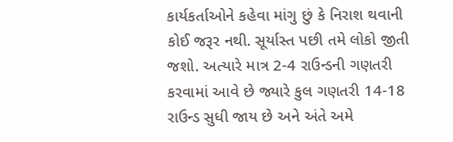કાર્યકર્તાઓને કહેવા માંગુ છું કે નિરાશ થવાની કોઈ જરૂર નથી. સૂર્યાસ્ત પછી તમે લોકો જીતી જશો. અત્યારે માત્ર 2-4 રાઉન્ડની ગણતરી કરવામાં આવે છે જ્યારે કુલ ગણતરી 14-18 રાઉન્ડ સુધી જાય છે અને અંતે અમે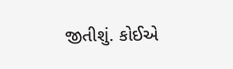જીતીશું. કોઈએ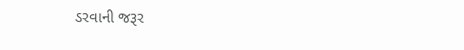ડરવાની જરૂર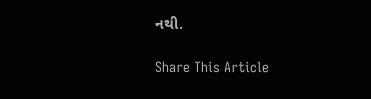નથી.

Share This Article